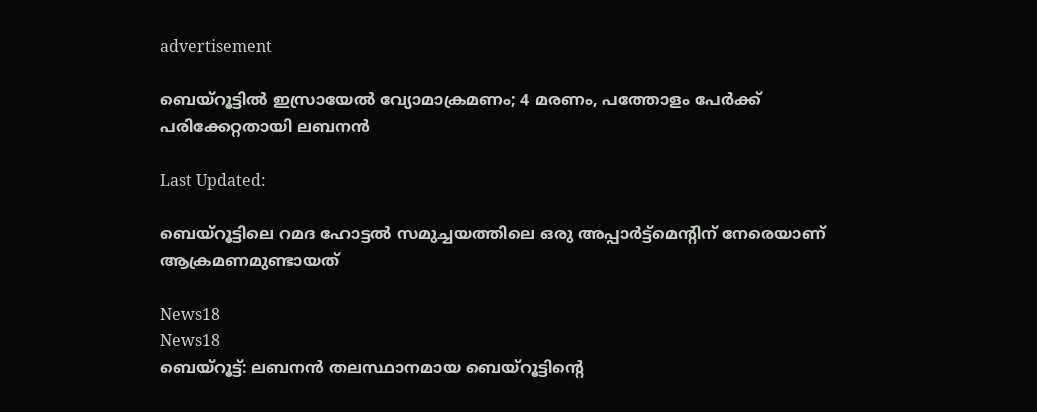advertisement

ബെയ്‌റൂട്ടിൽ ഇസ്രായേൽ വ്യോമാക്രമണം; 4 മരണം, പത്തോളം പേർക്ക് പരിക്കേറ്റതായി ലബനൻ

Last Updated:

ബെയ്‌റൂട്ടിലെ റമദ ഹോട്ടൽ സമുച്ചയത്തിലെ ഒരു അപ്പാർട്ട്മെന്റിന് നേരെയാണ് ആക്രമണമുണ്ടായത്

News18
News18
ബെയ്‌റൂട്ട്: ലബനൻ തലസ്ഥാനമായ ബെയ്‌റൂട്ടിന്റെ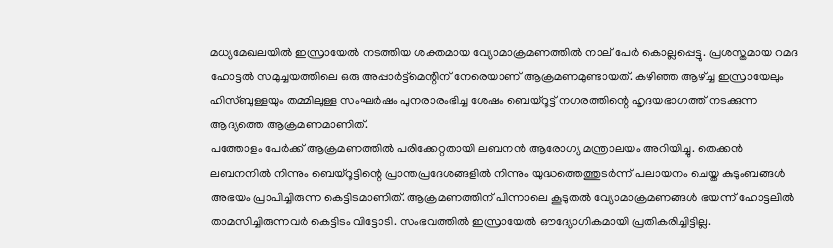മധ്യമേഖലയിൽ ഇസ്രായേൽ നടത്തിയ ശക്തമായ വ്യോമാക്രമണത്തിൽ നാല് പേർ കൊല്ലപ്പെട്ടു. പ്രശസ്തമായ റമദ ഹോട്ടൽ സമുച്ചയത്തിലെ ഒരു അപ്പാർട്ട്മെന്റിന് നേരെയാണ് ആക്രമണമുണ്ടായത്. കഴിഞ്ഞ ആഴ്ച്ച ഇസ്രായേലും ഹിസ്ബുള്ളയും തമ്മിലുള്ള സംഘർഷം പുനരാരംഭിച്ച ശേഷം ബെയ്‌റൂട്ട് നഗരത്തിന്റെ ഹൃദയഭാഗത്ത് നടക്കുന്ന ആദ്യത്തെ ആക്രമണമാണിത്.
പത്തോളം പേർക്ക് ആക്രമണത്തിൽ പരിക്കേറ്റതായി ലബനൻ ആരോഗ്യ മന്ത്രാലയം അറിയിച്ചു. തെക്കൻ ലബനനിൽ നിന്നും ബെയ്‌റൂട്ടിന്റെ പ്രാന്തപ്രദേശങ്ങളിൽ നിന്നും യുദ്ധത്തെത്തുടർന്ന് പലായനം ചെയ്ത കുടുംബങ്ങൾ അഭയം പ്രാപിച്ചിരുന്ന കെട്ടിടമാണിത്. ആക്രമണത്തിന് പിന്നാലെ കൂടുതൽ വ്യോമാക്രമണങ്ങൾ ഭയന്ന് ഹോട്ടലിൽ താമസിച്ചിരുന്നവർ കെട്ടിടം വിട്ടോടി. സംഭവത്തിൽ ഇസ്രായേൽ ഔദ്യോഗികമായി പ്രതികരിച്ചിട്ടില്ല.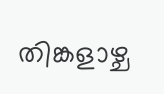തിങ്കളാഴ്ച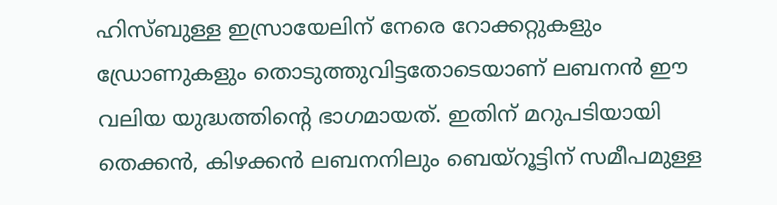ഹിസ്ബുള്ള ഇസ്രായേലിന് നേരെ റോക്കറ്റുകളും ഡ്രോണുകളും തൊടുത്തുവിട്ടതോടെയാണ് ലബനൻ ഈ വലിയ യുദ്ധത്തിന്റെ ഭാഗമായത്. ഇതിന് മറുപടിയായി തെക്കൻ, കിഴക്കൻ ലബനനിലും ബെയ്‌റൂട്ടിന് സമീപമുള്ള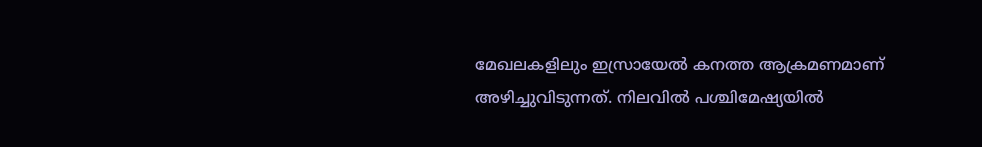മേഖലകളിലും ഇസ്രായേൽ കനത്ത ആക്രമണമാണ് അഴിച്ചുവിടുന്നത്. നിലവിൽ പശ്ചിമേഷ്യയിൽ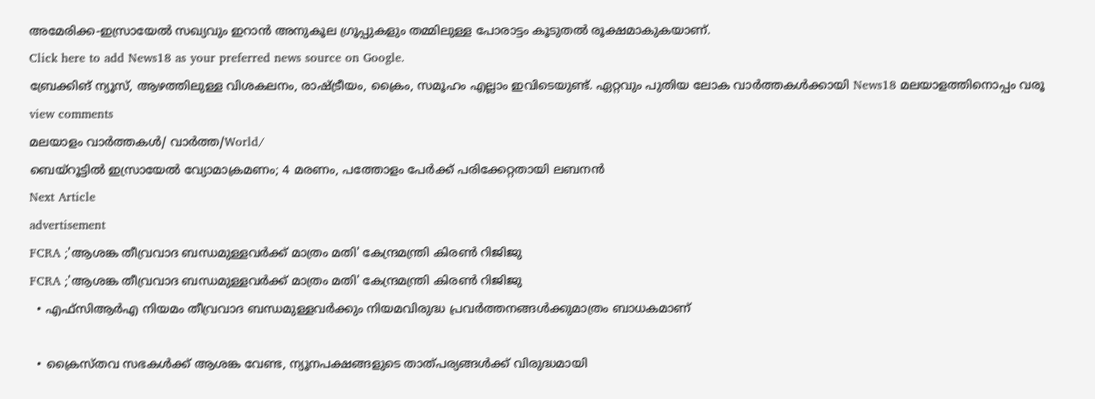അമേരിക്ക-ഇസ്രായേൽ സഖ്യവും ഇറാൻ അനുകൂല ഗ്രൂപ്പുകളും തമ്മിലുള്ള പോരാട്ടം കൂടുതൽ രൂക്ഷമാകുകയാണ്.
Click here to add News18 as your preferred news source on Google.
ബ്രേക്കിങ് ന്യൂസ്, ആഴത്തിലുള്ള വിശകലനം, രാഷ്ട്രീയം, ക്രൈം, സമൂഹം എല്ലാം ഇവിടെയുണ്ട്. ഏറ്റവും പുതിയ ലോക വാർത്തകൾക്കായി News18 മലയാളത്തിനൊപ്പം വരൂ
view comments
മലയാളം വാർത്തകൾ/ വാർത്ത/World/
ബെയ്‌റൂട്ടിൽ ഇസ്രായേൽ വ്യോമാക്രമണം; 4 മരണം, പത്തോളം പേർക്ക് പരിക്കേറ്റതായി ലബനൻ
Next Article
advertisement
FCRA ;'ആശങ്ക തീവ്രവാദ ബന്ധമുള്ളവർക്ക് മാത്രം മതി' കേന്ദ്രമന്ത്രി കിരണ്‍ റിജിജു
FCRA ;'ആശങ്ക തീവ്രവാദ ബന്ധമുള്ളവർക്ക് മാത്രം മതി' കേന്ദ്രമന്ത്രി കിരണ്‍ റിജിജു
  • എഫ്‌സിആർഎ നിയമം തീവ്രവാദ ബന്ധമുള്ളവർക്കും നിയമവിരുദ്ധ പ്രവർത്തനങ്ങൾക്കുമാത്രം ബാധകമാണ്

  • ക്രൈസ്തവ സഭകൾക്ക് ആശങ്ക വേണ്ട, ന്യൂനപക്ഷങ്ങളുടെ താത്പര്യങ്ങൾക്ക് വിരുദ്ധമായി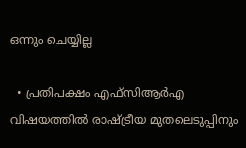ഒന്നും ചെയ്യില്ല

  • പ്രതിപക്ഷം എഫ്‌സിആർഎ വിഷയത്തിൽ രാഷ്ട്രീയ മുതലെടുപ്പിനും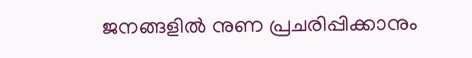ജനങ്ങളിൽ നുണ പ്രചരിപ്പിക്കാനും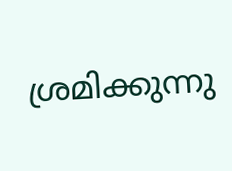ശ്രമിക്കുന്നു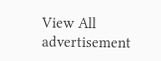View All
advertisement